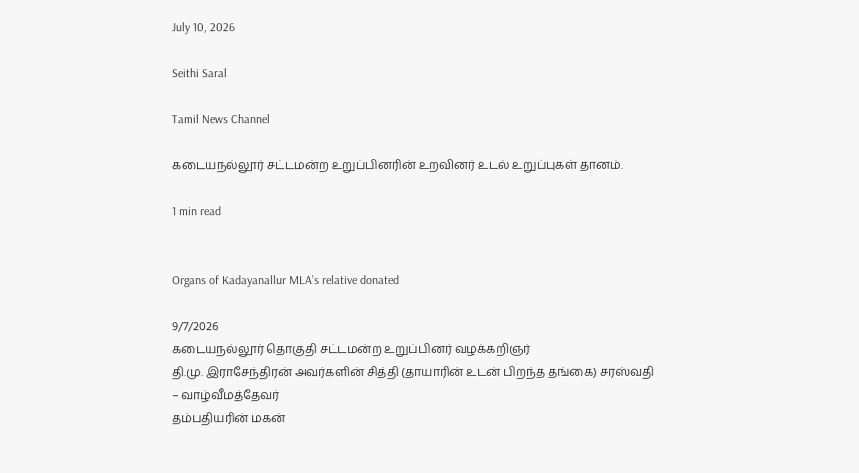July 10, 2026

Seithi Saral

Tamil News Channel

கடையநல்லூர் சட்டமன்ற உறுப்பினரின் உறவினர் உடல் உறுப்புகள் தானம்.

1 min read


Organs of Kadayanallur MLA’s relative donated

9/7/2026
கடையநல்லூர் தொகுதி சட்டமன்ற உறுப்பினர் வழக்கறிஞர்
தி.மு. இராசேந்திரன் அவர்களின் சித்தி (தாயாரின் உடன் பிறந்த தங்கை) சரஸ்வதி – வாழ்வீமத்தேவர்
தம்பதியரின் மகன்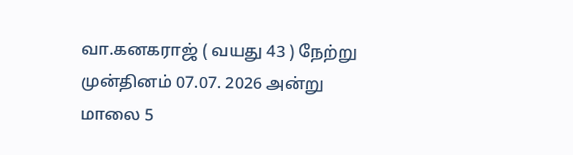வா.கனகராஜ் ( வயது 43 ) நேற்று முன்தினம் 07.07. 2026 அன்று மாலை 5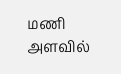மணி அளவில்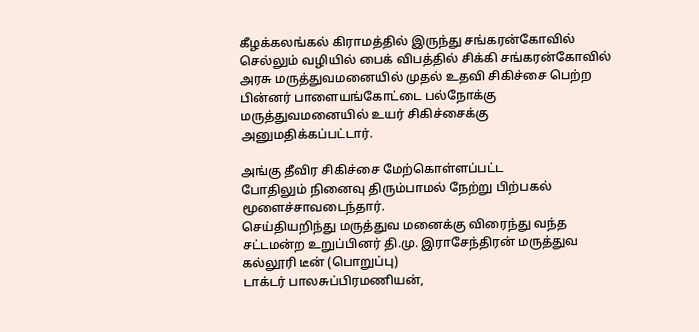கீழக்கலங்கல் கிராமத்தில் இருந்து சங்கரன்கோவில் செல்லும் வழியில் பைக் விபத்தில் சிக்கி சங்கரன்கோவில் அரசு மருத்துவமனையில் முதல் உதவி சிகிச்சை பெற்ற பின்னர் பாளையங்கோட்டை பல்நோக்கு மருத்துவமனையில் உயர் சிகிச்சைக்கு அனுமதிக்கப்பட்டார்.

அங்கு தீவிர சிகிச்சை மேற்கொள்ளப்பட்ட
போதிலும் நினைவு திரும்பாமல் நேற்று பிற்பகல் மூளைச்சாவடைந்தார்.
செய்தியறிந்து மருத்துவ மனைக்கு விரைந்து வந்த சட்டமன்ற உறுப்பினர் தி.மு. இராசேந்திரன் மருத்துவ கல்லூரி டீன் (பொறுப்பு)
டாக்டர் பாலசுப்பிரமணியன்,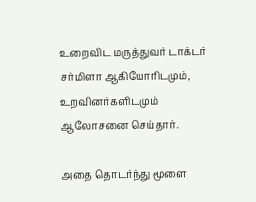உறைவிட மருத்துவர் டாக்டர் சர்மிளா ஆகியோரிடமும், உறவினர்களிடமும் ஆலோசனை செய்தார்.

அதை தொடர்ந்து மூளை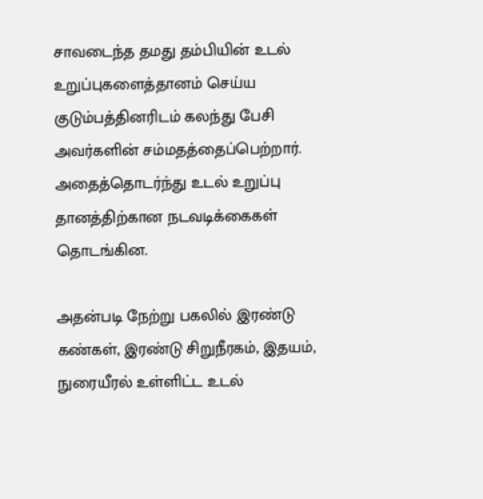சாவடைந்த தமது தம்பியின் உடல் உறுப்புகளைத்தானம் செய்ய குடும்பத்தினரிடம் கலந்து பேசி அவர்களின் சம்மதத்தைப்பெற்றார்.
அதைத்தொடர்ந்து உடல் உறுப்பு தானத்திற்கான நடவடிக்கைகள் தொடங்கின.

அதன்படி நேற்று பகலில் இரண்டு கண்கள், இரண்டு சிறுநீரகம், இதயம், நுரையீரல் உள்ளிட்ட உடல்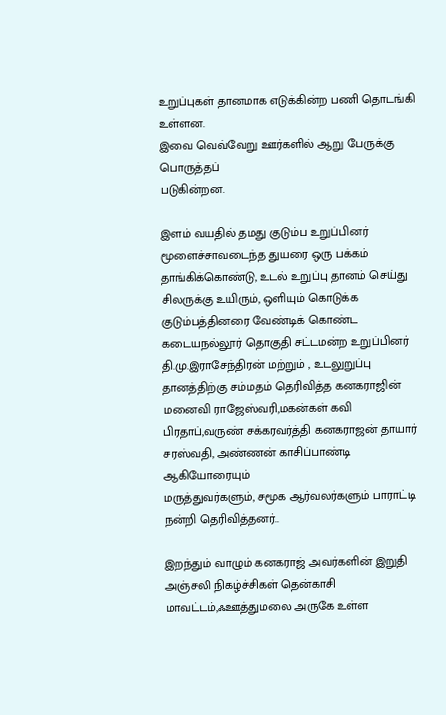உறுப்புகள் தானமாக எடுக்கின்ற பணி தொடங்கி உள்ளன.
இவை வெவ்வேறு ஊர்களில் ஆறு பேருக்கு பொருத்தப்
படுகின்றன.

இளம் வயதில் தமது குடும்ப உறுப்பினர் மூளைச்சாவடைந்த துயரை ஒரு பக்கம் தாங்கிக்கொண்டு, உடல் உறுப்பு தானம் செய்து சிலருக்கு உயிரும், ஒளியும் கொடுக்க குடும்பத்தினரை வேண்டிக் கொண்ட கடையநல்லூர் தொகுதி சட்டமன்ற உறுப்பினர் தி.மு.இராசேந்திரன் மற்றும் , உடலுறுப்பு தானத்திற்கு சம்மதம் தெரிவித்த கனகராஜின் மனைவி ராஜேஸ்வரி,மகன்கள் கவி பிரதாப்,வருண் சக்கரவர்த்தி கனகராஜன் தாயார் சரஸ்வதி, அண்ணன் காசிப்பாண்டி ஆகியோரையும்
மருத்துவர்களும், சமூக ஆர்வலர்களும் பாராட்டி நன்றி தெரிவித்தனர்..

இறந்தும் வாழும் கனகராஜ் அவர்களின் இறுதி அஞ்சலி நிகழ்ச்சிகள் தென்காசி மாவட்டம்,ஃஊத்துமலை அருகே உள்ள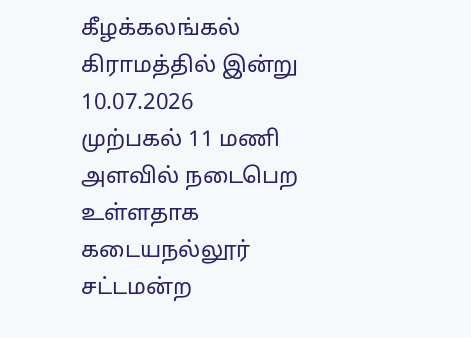கீழக்கலங்கல் கிராமத்தில் இன்று 10.07.2026
முற்பகல் 11 மணி அளவில் நடைபெற உள்ளதாக கடையநல்லூர் சட்டமன்ற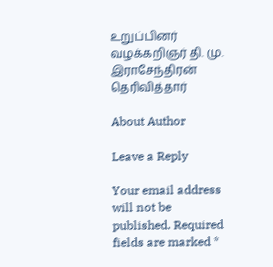உறுப்பினர் வழக்கறிஞர் தி. மு. இராசேந்திரன் தெரிவித்தார்

About Author

Leave a Reply

Your email address will not be published. Required fields are marked *